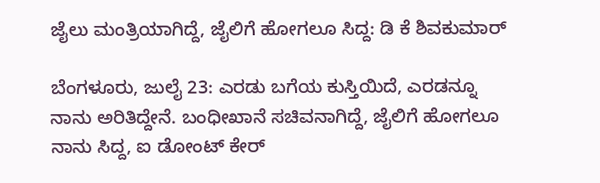ಜೈಲು ಮಂತ್ರಿಯಾಗಿದ್ದೆ, ಜೈಲಿಗೆ ಹೋಗಲೂ ಸಿದ್ದ: ಡಿ ಕೆ ಶಿವಕುಮಾರ್

ಬೆಂಗಳೂರು, ಜುಲೈ 23: ಎರಡು ಬಗೆಯ ಕುಸ್ತಿಯಿದೆ, ಎರಡನ್ನೂ ನಾನು ಅರಿತಿದ್ದೇನೆ. ಬಂಧೀಖಾನೆ ಸಚಿವನಾಗಿದ್ದೆ, ಜೈಲಿಗೆ ಹೋಗಲೂ ನಾನು ಸಿದ್ದ, ಐ ಡೋಂಟ್ ಕೇರ್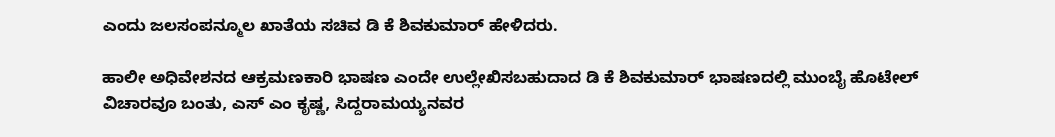ಎಂದು ಜಲಸಂಪನ್ಮೂಲ ಖಾತೆಯ ಸಚಿವ ಡಿ ಕೆ ಶಿವಕುಮಾರ್ ಹೇಳಿದರು.

ಹಾಲೀ ಅಧಿವೇಶನದ ಆಕ್ರಮಣಕಾರಿ ಭಾಷಣ ಎಂದೇ ಉಲ್ಲೇಖಿಸಬಹುದಾದ ಡಿ ಕೆ ಶಿವಕುಮಾರ್ ಭಾಷಣದಲ್ಲಿ ಮುಂಬೈ ಹೊಟೇಲ್ ವಿಚಾರವೂ ಬಂತು, ಎಸ್ ಎಂ ಕೃಷ್ಣ, ಸಿದ್ದರಾಮಯ್ಯನವರ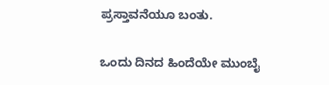ಪ್ರಸ್ತಾವನೆಯೂ ಬಂತು.

ಒಂದು ದಿನದ ಹಿಂದೆಯೇ ಮುಂಬೈ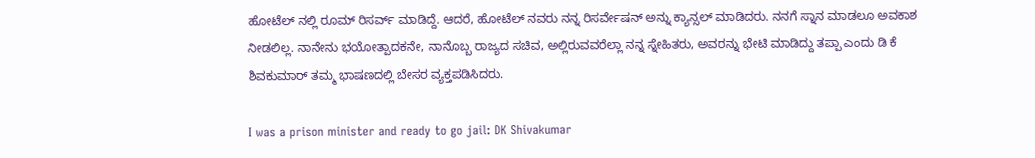ಹೋಟೆಲ್ ನಲ್ಲಿ ರೂಮ್ ರಿಸರ್ವ್ ಮಾಡಿದ್ದೆ. ಆದರೆ, ಹೋಟೆಲ್ ನವರು ನನ್ನ ರಿಸರ್ವೇಷನ್ ಅನ್ನು ಕ್ಯಾನ್ಸಲ್ ಮಾಡಿದರು. ನನಗೆ ಸ್ನಾನ ಮಾಡಲೂ ಅವಕಾಶ ನೀಡಲಿಲ್ಲ. ನಾನೇನು ಭಯೋತ್ಪಾದಕನೇ, ನಾನೊಬ್ಬ ರಾಜ್ಯದ ಸಚಿವ, ಅಲ್ಲಿರುವವರೆಲ್ಲಾ ನನ್ನ ಸ್ನೇಹಿತರು, ಅವರನ್ನು ಭೇಟಿ ಮಾಡಿದ್ದು ತಪ್ಪಾ ಎಂದು ಡಿ ಕೆ ಶಿವಕುಮಾರ್ ತಮ್ಮ ಭಾಷಣದಲ್ಲಿ ಬೇಸರ ವ್ಯಕ್ತಪಡಿಸಿದರು.

I was a prison minister and ready to go jail: DK Shivakumar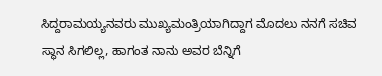ಸಿದ್ದರಾಮಯ್ಯನವರು ಮುಖ್ಯಮಂತ್ರಿಯಾಗಿದ್ದಾಗ ಮೊದಲು ನನಗೆ ಸಚಿವ ಸ್ಥಾನ ಸಿಗಲಿಲ್ಲ, ಹಾಗಂತ ನಾನು ಅವರ ಬೆನ್ನಿಗೆ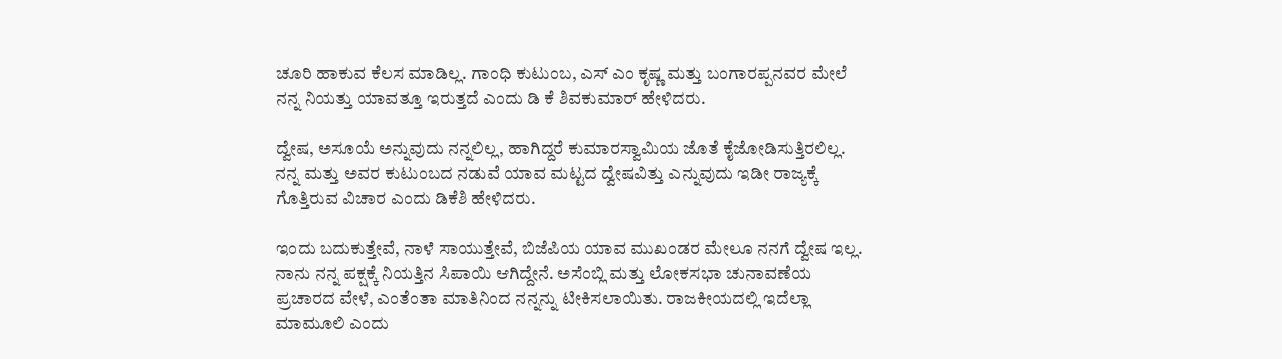ಚೂರಿ ಹಾಕುವ ಕೆಲಸ ಮಾಡಿಲ್ಲ. ಗಾಂಧಿ ಕುಟುಂಬ, ಎಸ್ ಎಂ ಕೃಷ್ಣ ಮತ್ತು ಬಂಗಾರಪ್ಪನವರ ಮೇಲೆ ನನ್ನ ನಿಯತ್ತು ಯಾವತ್ತೂ ಇರುತ್ತದೆ ಎಂದು ಡಿ ಕೆ ಶಿವಕುಮಾರ್ ಹೇಳಿದರು.

ದ್ವೇಷ, ಅಸೂಯೆ ಅನ್ನುವುದು ನನ್ನಲಿಲ್ಲ, ಹಾಗಿದ್ದರೆ ಕುಮಾರಸ್ವಾಮಿಯ ಜೊತೆ ಕೈಜೋಡಿಸುತ್ತಿರಲಿಲ್ಲ. ನನ್ನ ಮತ್ತು ಅವರ ಕುಟುಂಬದ ನಡುವೆ ಯಾವ ಮಟ್ಟದ ದ್ವೇಷವಿತ್ತು ಎನ್ನುವುದು ಇಡೀ ರಾಜ್ಯಕ್ಕೆ ಗೊತ್ತಿರುವ ವಿಚಾರ ಎಂದು ಡಿಕೆಶಿ ಹೇಳಿದರು.

ಇಂದು ಬದುಕುತ್ತೇವೆ, ನಾಳೆ ಸಾಯುತ್ತೇವೆ, ಬಿಜೆಪಿಯ ಯಾವ ಮುಖಂಡರ ಮೇಲೂ ನನಗೆ ದ್ವೇಷ ಇಲ್ಲ. ನಾನು ನನ್ನ ಪಕ್ಷಕ್ಕೆ ನಿಯತ್ತಿನ ಸಿಪಾಯಿ ಆಗಿದ್ದೇನೆ. ಅಸೆಂಬ್ಲಿ ಮತ್ತು ಲೋಕಸಭಾ ಚುನಾವಣೆಯ ಪ್ರಚಾರದ ವೇಳೆ, ಎಂತೆಂತಾ ಮಾತಿನಿಂದ ನನ್ನನ್ನು ಟೀಕಿಸಲಾಯಿತು. ರಾಜಕೀಯದಲ್ಲಿ ಇದೆಲ್ಲಾ ಮಾಮೂಲಿ ಎಂದು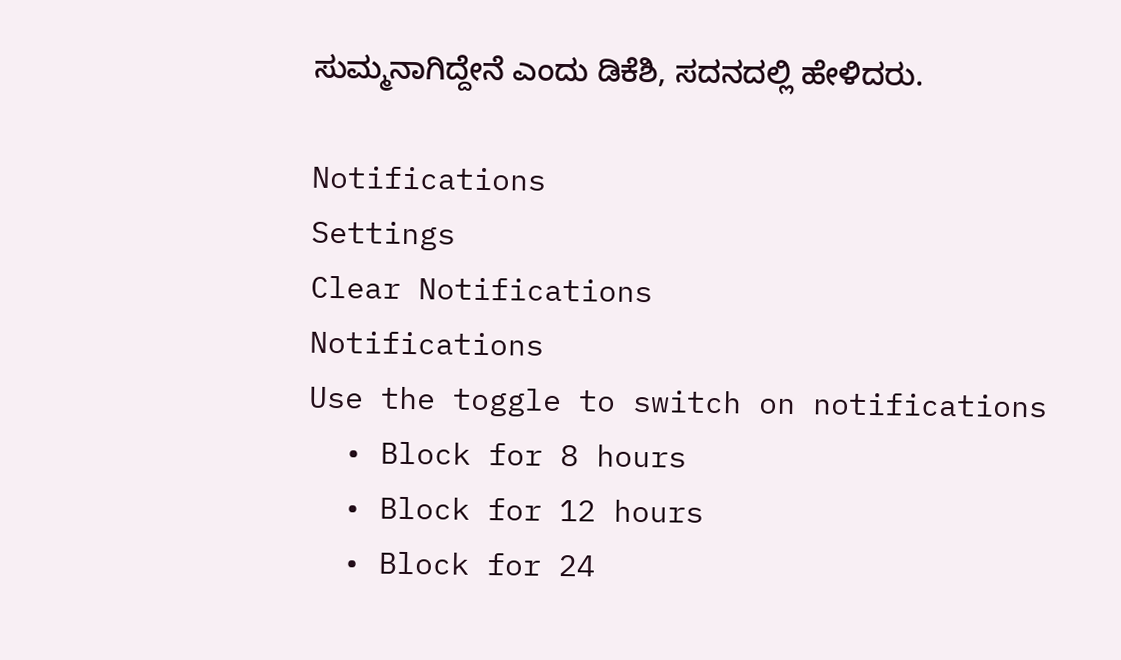ಸುಮ್ಮನಾಗಿದ್ದೇನೆ ಎಂದು ಡಿಕೆಶಿ, ಸದನದಲ್ಲಿ ಹೇಳಿದರು.

Notifications
Settings
Clear Notifications
Notifications
Use the toggle to switch on notifications
  • Block for 8 hours
  • Block for 12 hours
  • Block for 24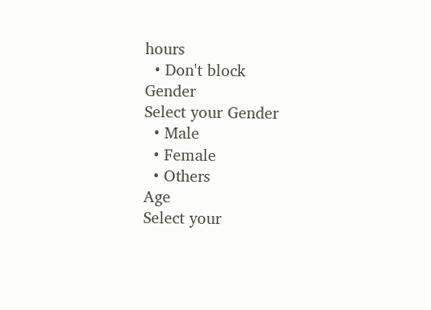hours
  • Don't block
Gender
Select your Gender
  • Male
  • Female
  • Others
Age
Select your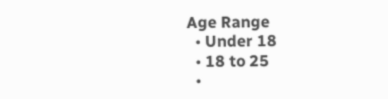Age Range
  • Under 18
  • 18 to 25
  •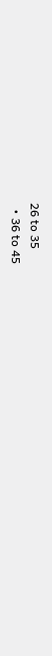26 to 35
  • 36 to 45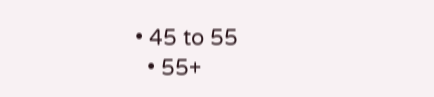• 45 to 55
  • 55+